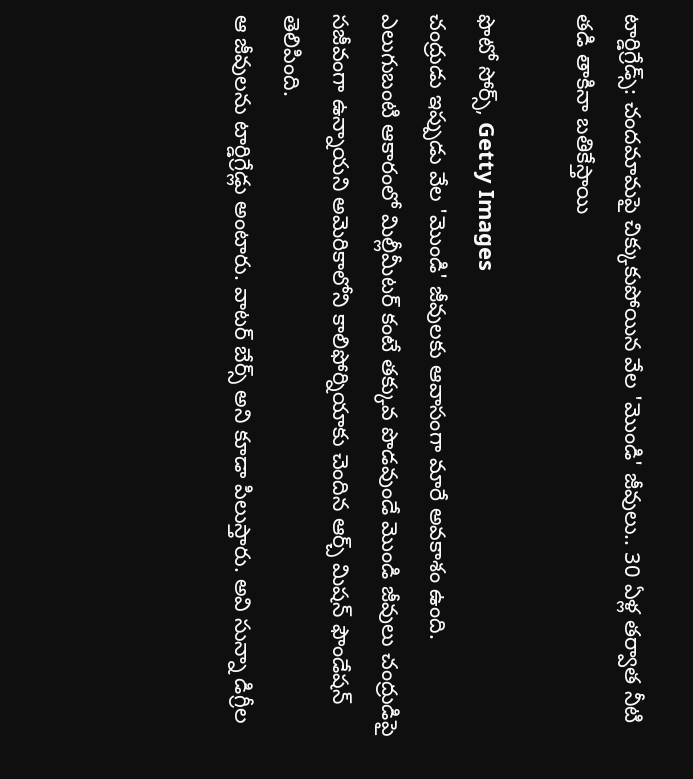టార్డిగ్రేడ్స్: చందమామపై చిక్కుకుపోయిన వేల 'మొండి' జీవులు.. 30 ఏళ్ల తర్వాత నీటి తడి తాకినా బతికేస్తాయి

ఫొటో సోర్స్, Getty Images
చంద్రుడు ఇప్పుడు వేల 'మొండి' జీవులకు ఆవాసంగా మారే అవకాశం ఉంది.
ఎలుగుబంటి ఆకారంలో మిల్లీమీటర్ కంటే తక్కువ పొడవుండే మొండి జీవులు చంద్రుడిపై సజీవంగా ఉన్నాయని అమెరికాలోని కాలిఫోర్నియాకు చెందిన ఆర్చ్ మిషన్ ఫౌండేషన్ తెలిపింది.
ఆ జీవులను టార్డిగ్రేడ్లు అంటారు. వాటర్ బేర్స్ అని కూడా పిలుస్తారు. అవి సున్నా డిగ్రీల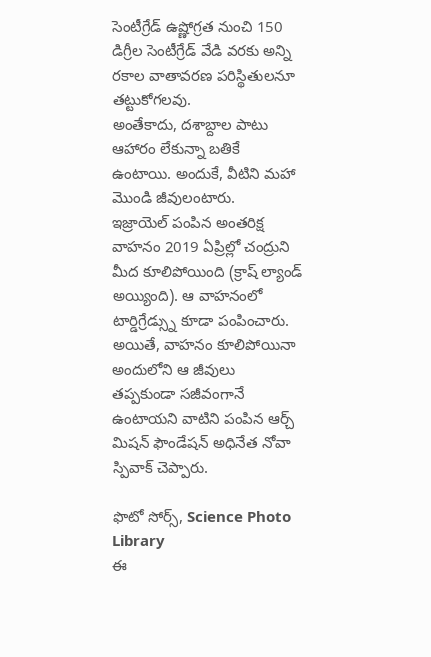సెంటీగ్రేడ్ ఉష్ణోగ్రత నుంచి 150 డిగ్రీల సెంటీగ్రేడ్ వేడి వరకు అన్ని రకాల వాతావరణ పరిస్థితులనూ తట్టుకోగలవు.
అంతేకాదు, దశాబ్దాల పాటు ఆహారం లేకున్నా బతికే ఉంటాయి. అందుకే, వీటిని మహా మొండి జీవులంటారు.
ఇజ్రాయెల్ పంపిన అంతరిక్ష వాహనం 2019 ఏప్రిల్లో చంద్రుని మీద కూలిపోయింది (క్రాష్ ల్యాండ్ అయ్యింది). ఆ వాహనంలో టార్డిగ్రేడ్స్ను కూడా పంపించారు.
అయితే, వాహనం కూలిపోయినా అందులోని ఆ జీవులు తప్పకుండా సజీవంగానే ఉంటాయని వాటిని పంపిన ఆర్చ్ మిషన్ ఫౌండేషన్ అధినేత నోవా స్పివాక్ చెప్పారు.

ఫొటో సోర్స్, Science Photo Library
ఈ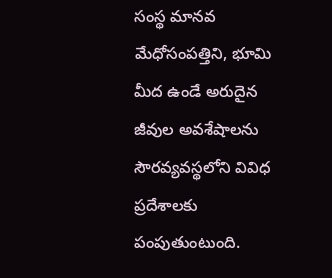సంస్థ మానవ మేధోసంపత్తిని, భూమి మీద ఉండే అరుదైన జీవుల అవశేషాలను సౌరవ్యవస్థలోని వివిధ ప్రదేశాలకు పంపుతుంటుంది.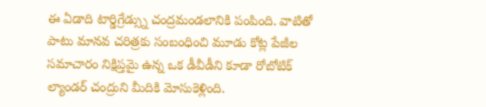ఈ ఏడాది టార్డిగ్రేడ్స్ను చంద్రమండలానికి పంపింది. వాటితో పాటు మానవ చరిత్రకు సంబంధించి మూడు కోట్ల పేజీల సమాచారం నిక్షిప్తమై ఉన్న ఒక డీవీడీని కూడా రోబోటిక్ ల్యాండర్ చంద్రుని మీదికి మోసుకెళ్లింది.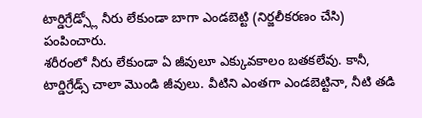టార్డిగ్రేడ్స్లో నీరు లేకుండా బాగా ఎండబెట్టి (నిర్జలీకరణం చేసి) పంపించారు.
శరీరంలో నీరు లేకుండా ఏ జీవులూ ఎక్కువకాలం బతకలేవు. కానీ, టార్డిగ్రేడ్స్ చాలా మొండి జీవులు. వీటిని ఎంతగా ఎండబెట్టినా, నీటి తడి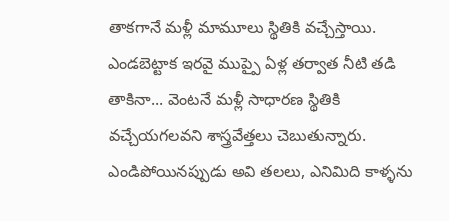తాకగానే మళ్లీ మామూలు స్థితికి వచ్చేస్తాయి.
ఎండబెట్టాక ఇరవై ముప్పై ఏళ్ల తర్వాత నీటి తడి తాకినా... వెంటనే మళ్లీ సాధారణ స్థితికి వచ్చేయగలవని శాస్త్రవేత్తలు చెబుతున్నారు.
ఎండిపోయినప్పుడు అవి తలలు, ఎనిమిది కాళ్ళను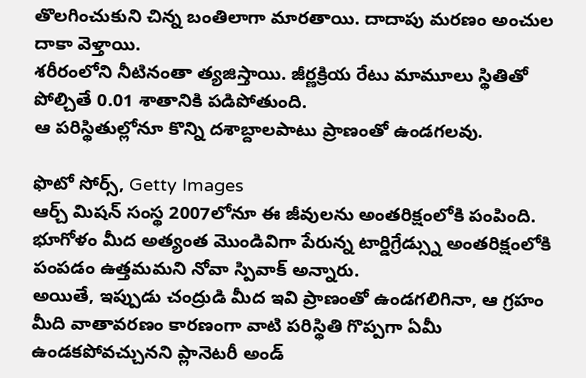తొలగించుకుని చిన్న బంతిలాగా మారతాయి. దాదాపు మరణం అంచుల దాకా వెళ్తాయి.
శరీరంలోని నీటినంతా త్యజిస్తాయి. జీర్ణక్రియ రేటు మామూలు స్థితితో పోల్చితే 0.01 శాతానికి పడిపోతుంది.
ఆ పరిస్థితుల్లోనూ కొన్ని దశాబ్దాలపాటు ప్రాణంతో ఉండగలవు.

ఫొటో సోర్స్, Getty Images
ఆర్చ్ మిషన్ సంస్థ 2007లోనూ ఈ జీవులను అంతరిక్షంలోకి పంపింది.
భూగోళం మీద అత్యంత మొండివిగా పేరున్న టార్డిగ్రేడ్స్ను అంతరిక్షంలోకి పంపడం ఉత్తమమని నోవా స్పివాక్ అన్నారు.
అయితే, ఇప్పుడు చంద్రుడి మీద ఇవి ప్రాణంతో ఉండగలిగినా, ఆ గ్రహం మీది వాతావరణం కారణంగా వాటి పరిస్థితి గొప్పగా ఏమీ ఉండకపోవచ్చునని ప్లానెటరీ అండ్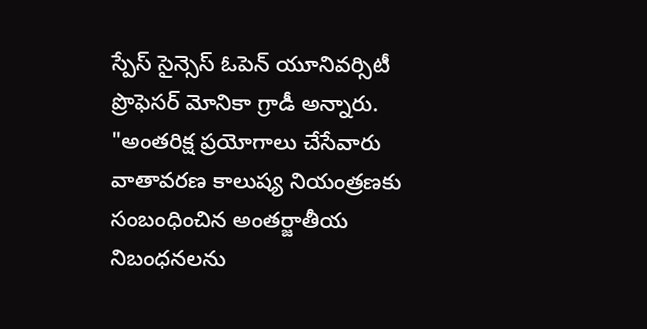స్పేస్ సైన్సెస్ ఓపెన్ యూనివర్సిటీ ప్రొఫెసర్ మోనికా గ్రాడీ అన్నారు.
"అంతరిక్ష ప్రయోగాలు చేసేవారు వాతావరణ కాలుష్య నియంత్రణకు సంబంధించిన అంతర్జాతీయ నిబంధనలను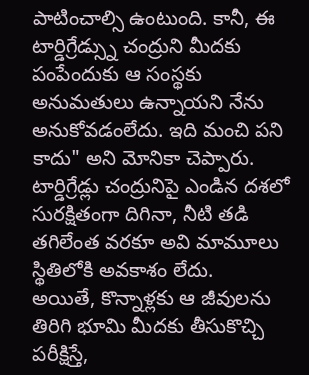పాటించాల్సి ఉంటుంది. కానీ, ఈ టార్డిగ్రేడ్స్ను చంద్రుని మీదకు పంపేందుకు ఆ సంస్థకు అనుమతులు ఉన్నాయని నేను అనుకోవడంలేదు. ఇది మంచి పని కాదు" అని మోనికా చెప్పారు.
టార్డిగ్రేడ్లు చంద్రునిపై ఎండిన దశలో సురక్షితంగా దిగినా, నీటి తడి తగిలేంత వరకూ అవి మామూలు స్థితిలోకి అవకాశం లేదు.
అయితే, కొన్నాళ్లకు ఆ జీవులను తిరిగి భూమి మీదకు తీసుకొచ్చి పరీక్షిస్తే,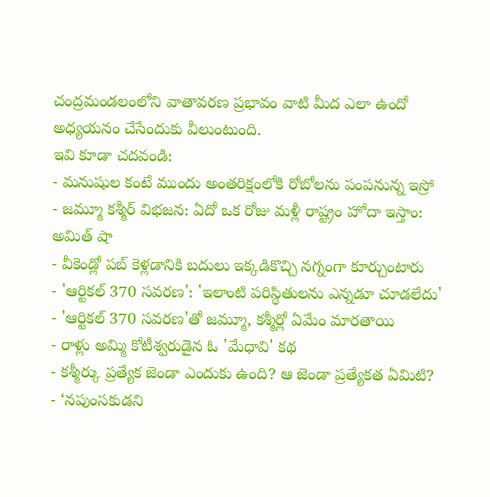చంద్రమండలంలోని వాతావరణ ప్రభావం వాటి మీద ఎలా ఉందో అధ్యయనం చేసేందుకు వీలుంటుంది.
ఇవి కూడా చదవండి:
- మనుషుల కంటే ముందు అంతరిక్షంలోకి రోబోలను పంపనున్న ఇస్రో
- జమ్మూ కశ్మీర్ విభజన: ఏదో ఒక రోజు మళ్లీ రాష్ట్రం హోదా ఇస్తాం: అమిత్ షా
- వీకెండ్లో పబ్ కెళ్లడానికి బదులు ఇక్కడికొచ్చి నగ్నంగా కూర్చుంటారు
- 'ఆర్టికల్ 370 సవరణ': 'ఇలాంటి పరిస్థితులను ఎన్నడూ చూడలేదు'
- 'ఆర్టికల్ 370 సవరణ'తో జమ్మూ, కశ్మీర్లో ఏమేం మారతాయి
- రాళ్లు అమ్మి కోటీశ్వరుడైన ఓ 'మేధావి' కథ
- కశ్మీర్కు ప్రత్యేక జెండా ఎందుకు ఉంది? ఆ జెండా ప్రత్యేకత ఏమిటి?
- ‘నపుంసకుడని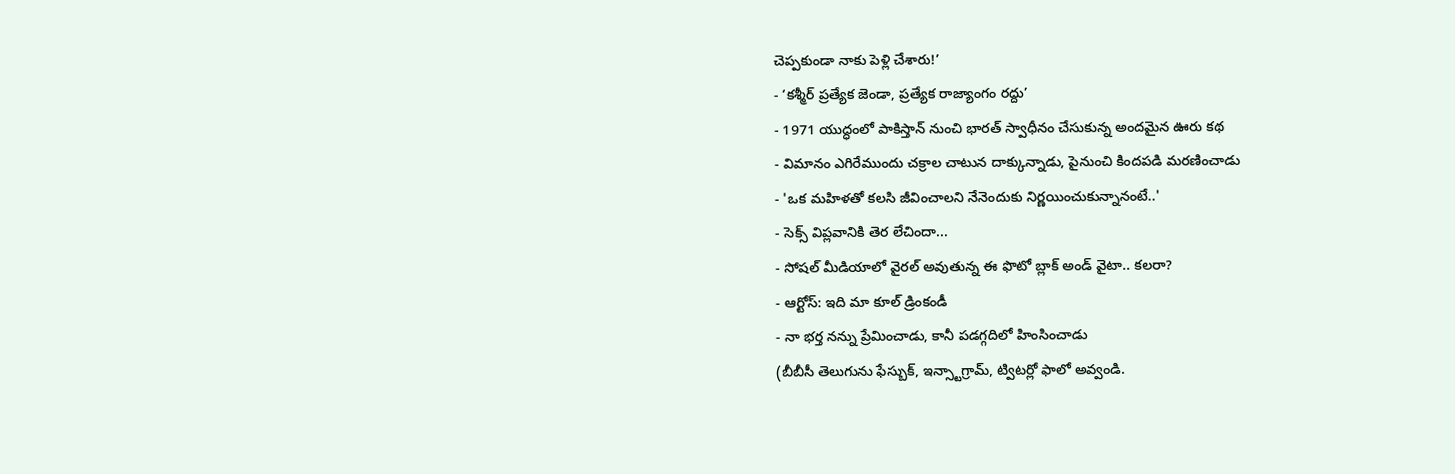చెప్పకుండా నాకు పెళ్లి చేశారు!’
- ‘కశ్మీర్ ప్రత్యేక జెండా, ప్రత్యేక రాజ్యాంగం రద్దు’
- 1971 యుద్ధంలో పాకిస్తాన్ నుంచి భారత్ స్వాధీనం చేసుకున్న అందమైన ఊరు కథ
- విమానం ఎగిరేముందు చక్రాల చాటున దాక్కున్నాడు, పైనుంచి కిందపడి మరణించాడు
- 'ఒక మహిళతో కలసి జీవించాలని నేనెందుకు నిర్ణయించుకున్నానంటే..'
- సెక్స్ విప్లవానికి తెర లేచిందా...
- సోషల్ మీడియాలో వైరల్ అవుతున్న ఈ ఫొటో బ్లాక్ అండ్ వైటా.. కలరా?
- ఆర్టోస్: ఇది మా కూల్ డ్రింకండీ
- నా భర్త నన్ను ప్రేమించాడు, కానీ పడగ్గదిలో హింసించాడు
(బీబీసీ తెలుగును ఫేస్బుక్, ఇన్స్టాగ్రామ్, ట్విటర్లో ఫాలో అవ్వండి.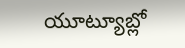యూట్యూబ్లో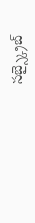సబ్స్క్రైబ్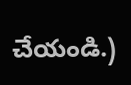చేయండి.)